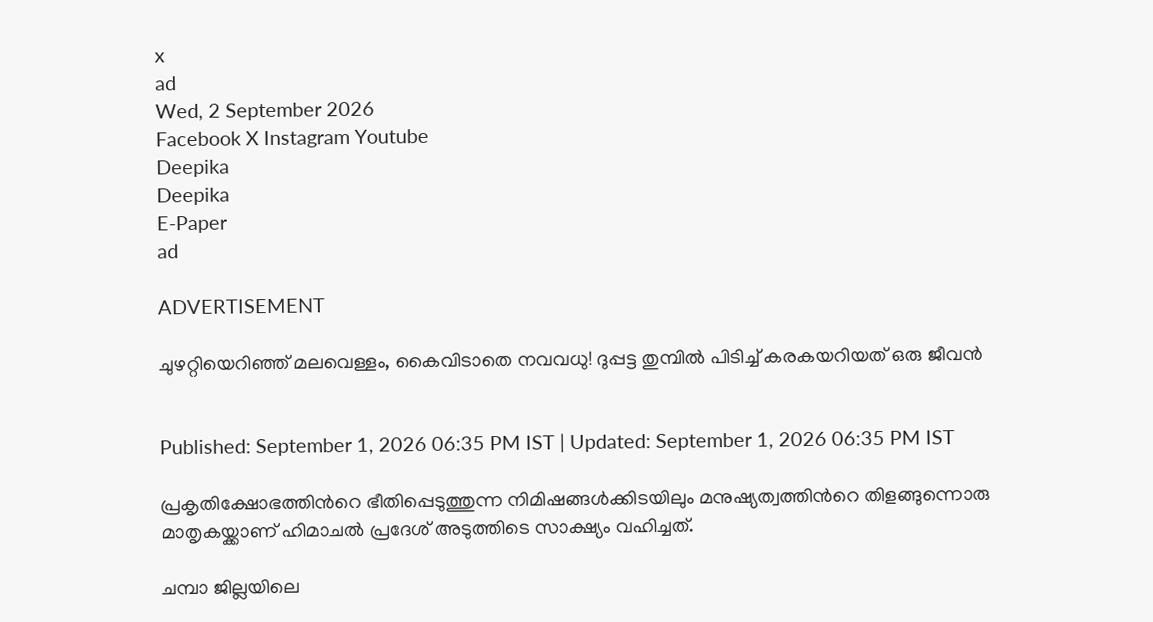x
ad
Wed, 2 September 2026
Facebook X Instagram Youtube
Deepika
Deepika
E-Paper
ad

ADVERTISEMENT

ചുഴറ്റിയെറിഞ്ഞ് മലവെള്ളം, കൈവിടാതെ നവവധു! ദുപ്പട്ട തുമ്പിൽ പിടിച്ച് കരകയറിയത് ഒരു ജീവൻ


Published: September 1, 2026 06:35 PM IST | Updated: September 1, 2026 06:35 PM IST

പ്രകൃതിക്ഷോഭത്തിന്‍റെ ഭീതിപ്പെടുത്തുന്ന നിമിഷങ്ങൾക്കിടയിലും മനുഷ്യത്വത്തിന്‍റെ തിളങ്ങുന്നൊരു മാതൃകയ്ക്കാണ് ഹിമാചൽ പ്രദേശ് അടുത്തിടെ സാക്ഷ്യം വഹിച്ചത്.

ചമ്പാ ജില്ലയിലെ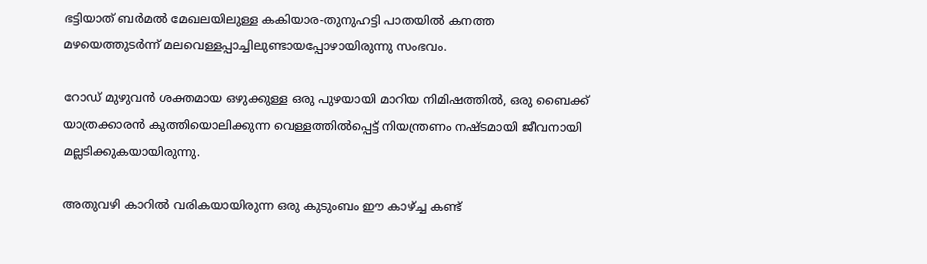ഭട്ടിയാത് ബർമൽ മേഖലയിലുള്ള കകിയാര-തുനുഹട്ടി പാതയിൽ കനത്ത മഴയെത്തുടർന്ന് മലവെള്ളപ്പാച്ചിലുണ്ടായപ്പോഴായിരുന്നു സംഭവം.

റോഡ് മുഴുവൻ ശക്തമായ ഒഴുക്കുള്ള ഒരു പുഴയായി മാറിയ നിമിഷത്തിൽ, ഒരു ബൈക്ക് യാത്രക്കാരൻ കുത്തിയൊലിക്കുന്ന വെള്ളത്തിൽപ്പെട്ട് നിയന്ത്രണം നഷ്ടമായി ജീവനായി മല്ലടിക്കുകയായിരുന്നു.

അതുവഴി കാറിൽ വരികയായിരുന്ന ഒരു കുടുംബം ഈ കാഴ്ച്ച കണ്ട്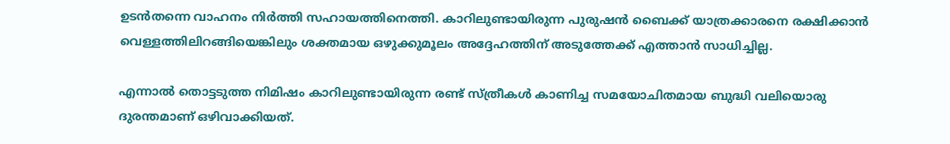ഉടൻതന്നെ വാഹനം നിർത്തി സഹായത്തിനെത്തി. കാറിലുണ്ടായിരുന്ന പുരുഷൻ ബൈക്ക് യാത്രക്കാരനെ രക്ഷിക്കാൻ വെള്ളത്തിലിറങ്ങിയെങ്കിലും ശക്തമായ ഒഴുക്കുമൂലം അദ്ദേഹത്തിന് അടുത്തേക്ക് എത്താൻ സാധിച്ചില്ല.

എന്നാൽ തൊട്ടടുത്ത നിമിഷം കാറിലുണ്ടായിരുന്ന രണ്ട് സ്ത്രീകൾ കാണിച്ച സമയോചിതമായ ബുദ്ധി വലിയൊരു ദുരന്തമാണ് ഒഴിവാക്കിയത്.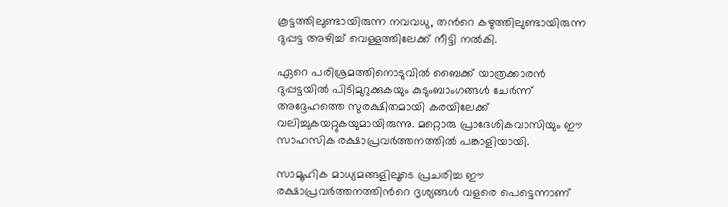കൂട്ടത്തിലുണ്ടായിരുന്ന നവവധു, തന്‍റെ കഴുത്തിലുണ്ടായിരുന്ന ദുപ്പട്ട അഴിച്ച് വെള്ളത്തിലേക്ക് നീട്ടി നൽകി.

ഏറെ പരിശ്രമത്തിനൊടുവിൽ ബൈക്ക് യാത്രക്കാരൻ ദുപ്പട്ടയിൽ പിടിമുറുക്കുകയും കുടുംബാംഗങ്ങൾ ചേർന്ന് അദ്ദേഹത്തെ സുരക്ഷിതമായി കരയിലേക്ക് വലിച്ചുകയറ്റുകയുമായിരുന്നു. മറ്റൊരു പ്രാദേശികവാസിയും ഈ സാഹസിക രക്ഷാപ്രവർത്തനത്തിൽ പങ്കാളിയായി.

സാമൂഹിക മാധ്യമങ്ങളിലൂടെ പ്രചരിച്ച ഈ രക്ഷാപ്രവർത്തനത്തിന്‍റെ ദൃശ്യങ്ങൾ വളരെ പെട്ടെന്നാണ്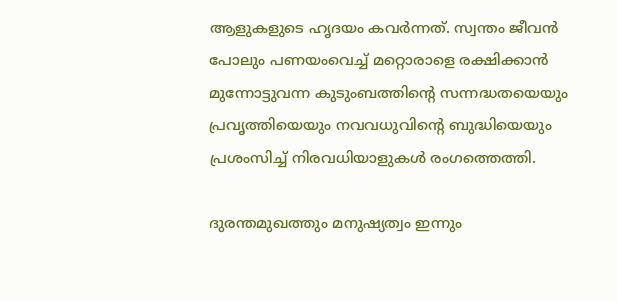ആളുകളുടെ ഹൃദയം കവർന്നത്. സ്വന്തം ജീവൻ പോലും പണയംവെച്ച് മറ്റൊരാളെ രക്ഷിക്കാൻ മുന്നോട്ടുവന്ന കുടുംബത്തിന്‍റെ സന്നദ്ധതയെയും പ്രവൃത്തിയെയും നവവധുവിന്‍റെ ബുദ്ധിയെയും പ്രശംസിച്ച് നിരവധിയാളുകൾ രംഗത്തെത്തി.

ദുരന്തമുഖത്തും മനുഷ്യത്വം ഇന്നും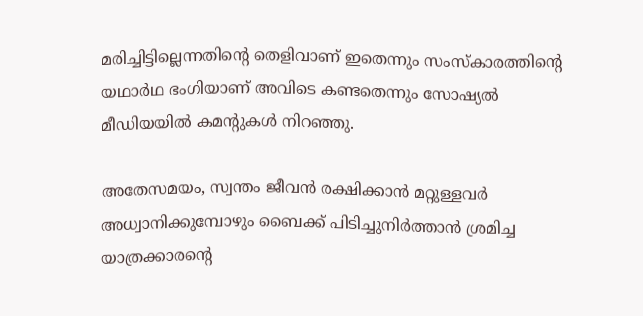മരിച്ചിട്ടില്ലെന്നതിന്‍റെ തെളിവാണ് ഇതെന്നും സംസ്കാരത്തിന്‍റെ യഥാർഥ ഭംഗിയാണ് അവിടെ കണ്ടതെന്നും സോഷ്യൽ മീഡിയയിൽ കമന്‍റുകൾ നിറഞ്ഞു.

അതേസമയം, സ്വന്തം ജീവൻ രക്ഷിക്കാൻ മറ്റുള്ളവർ അധ്വാനിക്കുമ്പോഴും ബൈക്ക് പിടിച്ചുനിർത്താൻ ശ്രമിച്ച യാത്രക്കാരന്‍റെ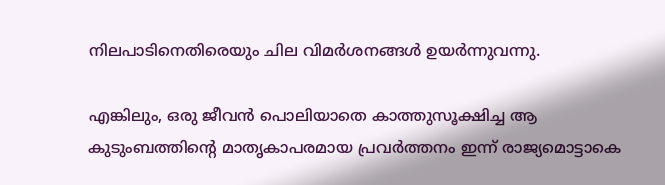നിലപാടിനെതിരെയും ചില വിമർശനങ്ങൾ ഉയർന്നുവന്നു.

എങ്കിലും, ഒരു ജീവൻ പൊലിയാതെ കാത്തുസൂക്ഷിച്ച ആ കുടുംബത്തിന്‍റെ മാതൃകാപരമായ പ്രവർത്തനം ഇന്ന് രാജ്യമൊട്ടാകെ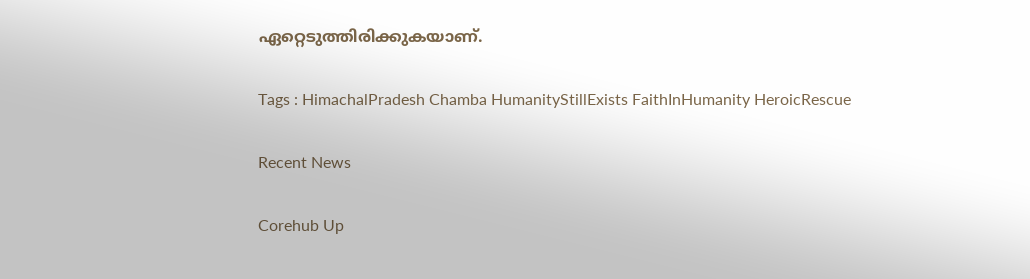ഏറ്റെടുത്തിരിക്കുകയാണ്.

Tags : HimachalPradesh Chamba HumanityStillExists FaithInHumanity HeroicRescue

Recent News

Corehub Up